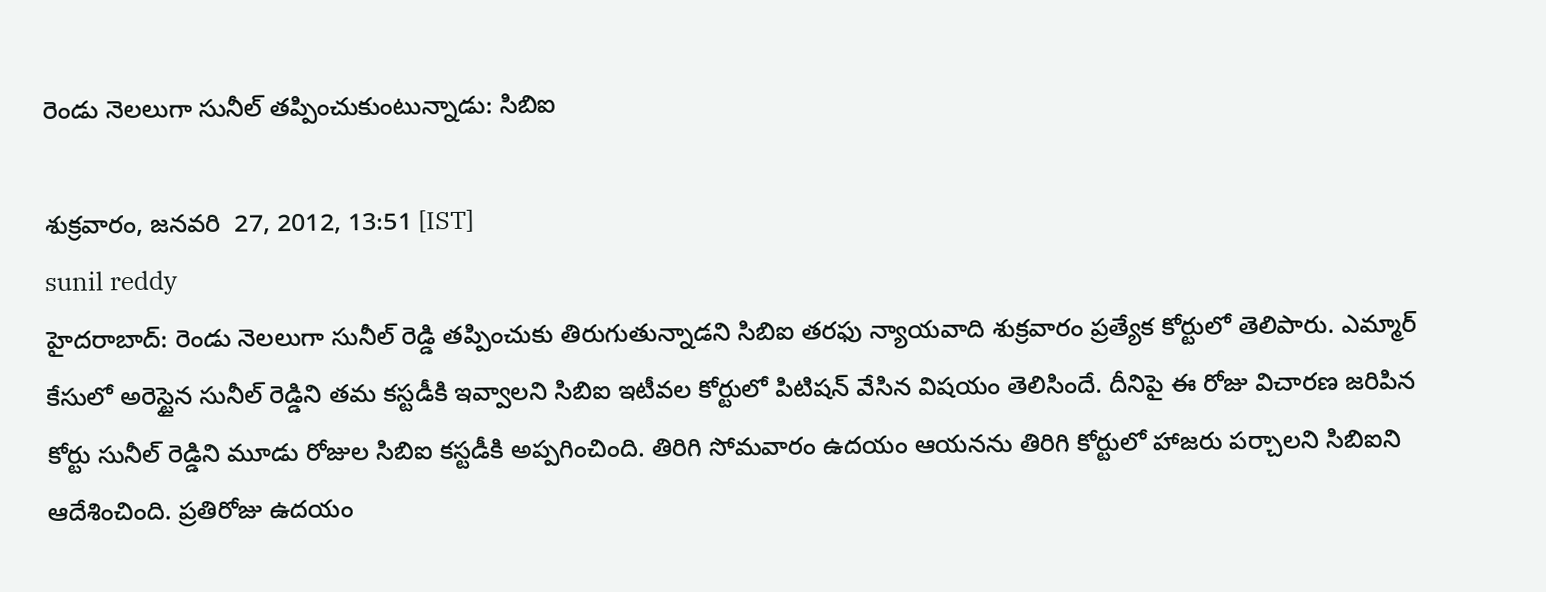రెండు నెలలుగా సునీల్ తప్పించుకుంటున్నాడు: సిబిఐ

శుక్రవారం, జనవరి  27, 2012, 13:51 [IST]
sunil reddy
హైదరాబాద్: రెండు నెలలుగా సునీల్ రెడ్డి తప్పించుకు తిరుగుతున్నాడని సిబిఐ తరఫు న్యాయవాది శుక్రవారం ప్రత్యేక కోర్టులో తెలిపారు. ఎమ్మార్ కేసులో అరెస్టైన సునీల్ రెడ్డిని తమ కస్టడీకి ఇవ్వాలని సిబిఐ ఇటీవల కోర్టులో పిటిషన్ వేసిన విషయం తెలిసిందే. దీనిపై ఈ రోజు విచారణ జరిపిన కోర్టు సునీల్ రెడ్డిని మూడు రోజుల సిబిఐ కస్టడీకి అప్పగించింది. తిరిగి సోమవారం ఉదయం ఆయనను తిరిగి కోర్టులో హాజరు పర్చాలని సిబిఐని ఆదేశించింది. ప్రతిరోజు ఉదయం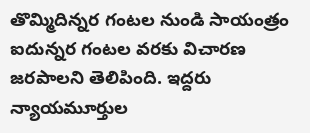తొమ్మిదిన్నర గంటల నుండి సాయంత్రం ఐదున్నర గంటల వరకు విచారణ జరపాలని తెలిపింది. ఇద్దరు న్యాయమూర్తుల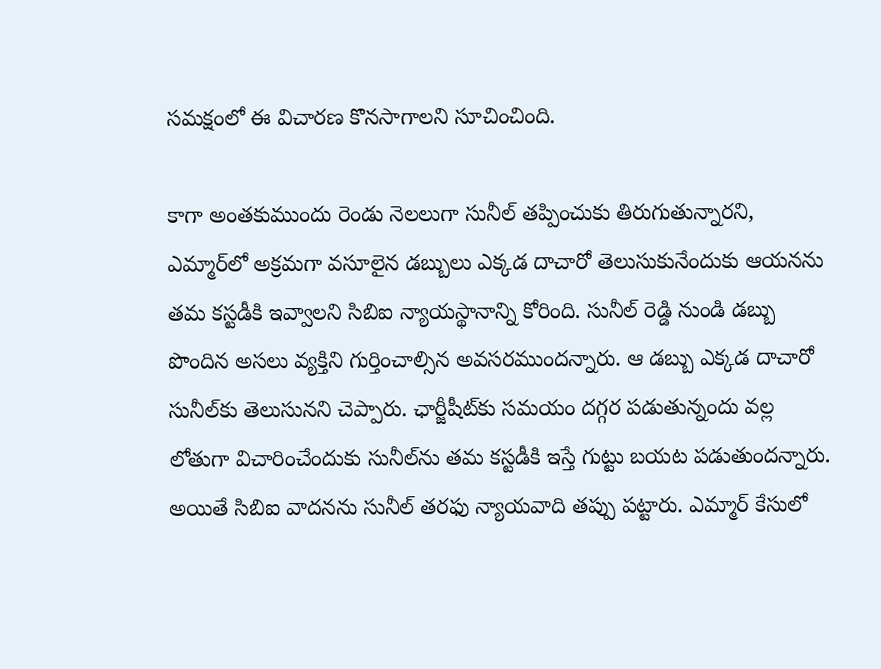సమక్షంలో ఈ విచారణ కొనసాగాలని సూచించింది.

కాగా అంతకుముందు రెండు నెలలుగా సునీల్ తప్పించుకు తిరుగుతున్నారని, ఎమ్మార్‌లో అక్రమగా వసూలైన డబ్బులు ఎక్కడ దాచారో తెలుసుకునేందుకు ఆయనను తమ కస్టడీకి ఇవ్వాలని సిబిఐ న్యాయస్థానాన్ని కోరింది. సునీల్ రెడ్డి నుండి డబ్బు పొందిన అసలు వ్యక్తిని గుర్తించాల్సిన అవసరముందన్నారు. ఆ డబ్బు ఎక్కడ దాచారో సునీల్‌కు తెలుసునని చెప్పారు. ఛార్జీషీట్‌కు సమయం దగ్గర పడుతున్నందు వల్ల లోతుగా విచారించేందుకు సునీల్‌ను తమ కస్టడీకి ఇస్తే గుట్టు బయట పడుతుందన్నారు. అయితే సిబిఐ వాదనను సునీల్ తరఫు న్యాయవాది తప్పు పట్టారు. ఎమ్మార్ కేసులో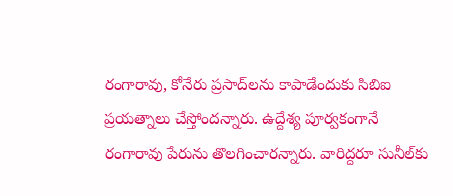రంగారావు, కోనేరు ప్రసాద్‌లను కాపాడేందుకు సిబిఐ ప్రయత్నాలు చేస్తోందన్నారు. ఉద్దేశ్య పూర్వకంగానే రంగారావు పేరును తొలగించారన్నారు. వారిద్దరూ సునీల్‌కు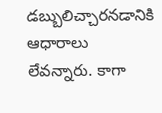డబ్బులిచ్చారనడానికి ఆధారాలు లేవన్నారు. కాగా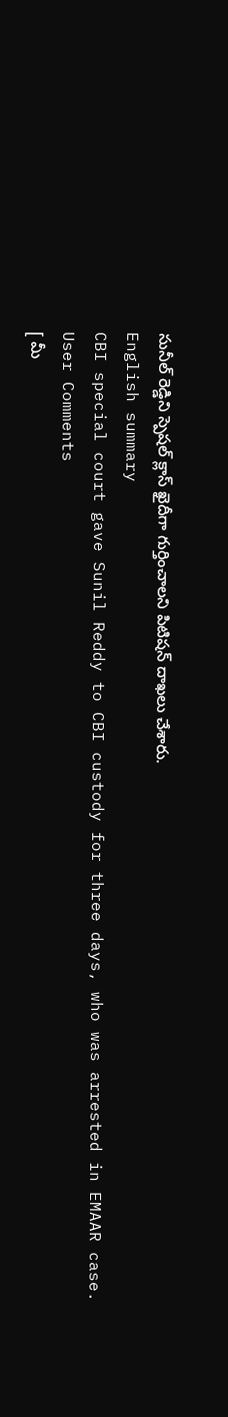సునీల్ రెడ్డిని స్పెషల్ క్లాస్ ఖైదీగా గుర్తించాలని పిటిషన్ దాఖలు చేశారు.
English summary
CBI special court gave Sunil Reddy to CBI custody for three days, who was arrested in EMAAR case.
User Comments
[ మీ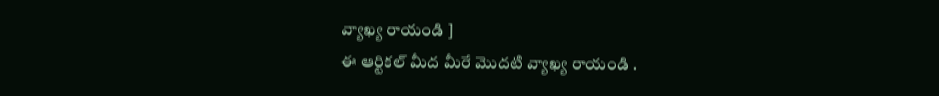వ్యాఖ్య రాయండి ]
ఈ ఆర్టికల్ మీద మీరే మొదటి వ్యాఖ్య రాయండి .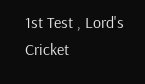1st Test , Lord's Cricket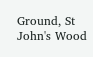Ground, St John's Wood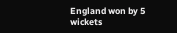England won by 5 wickets